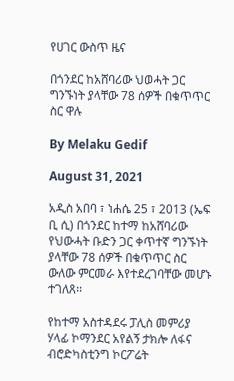የሀገር ውስጥ ዜና

በጎንደር ከአሸባሪው ህወሓት ጋር ግንኙነት ያላቸው 78 ሰዎች በቁጥጥር ስር ዋሉ

By Melaku Gedif

August 31, 2021

አዲስ አበባ ፣ ነሐሴ 25 ፣ 2013 (ኤፍ ቢ ሲ) በጎንደር ከተማ ከአሸባሪው የህውሓት ቡድን ጋር ቀጥተኛ ግንኙነት ያላቸው 78 ሰዎች በቁጥጥር ስር ውለው ምርመራ እየተደረገባቸው መሆኑ ተገለጸ፡፡

የከተማ አስተዳደሩ ፓሊስ መምሪያ ሃላፊ ኮማንደር አየልኝ ታክሎ ለፋና ብሮድካስቲንግ ኮርፖሬት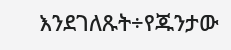እንደገለጹት÷የጁንታው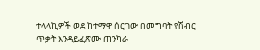ተላላኪዎች ወደ ከተማዋ ሰርገው በመግባት የሽብር ጥቃት እንዳይፈጽሙ ጠንካራ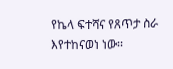የኬላ ፍተሻና የጸጥታ ስራ እየተከናወነ ነው፡፡